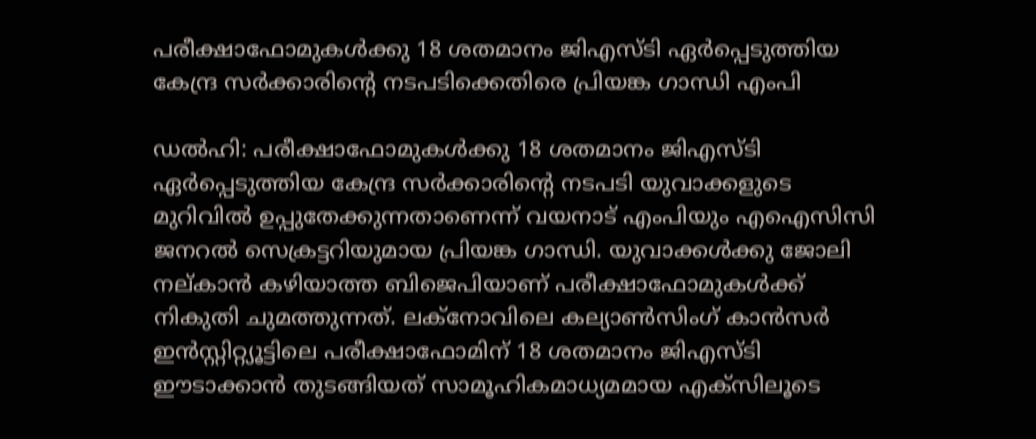പരീക്ഷാഫോമുകള്‍ക്കു 18 ശതമാനം ജിഎസ്ടി ഏര്‍പ്പെടുത്തിയ കേന്ദ്ര സര്‍ക്കാരിന്‍റെ നടപടിക്കെതിരെ പ്രിയങ്ക ഗാന്ധി എംപി

ഡല്‍ഹി: പരീക്ഷാഫോമുകള്‍ക്കു 18 ശതമാനം ജിഎസ്ടി ഏര്‍പ്പെടുത്തിയ കേന്ദ്ര സര്‍ക്കാരിന്‍റെ നടപടി യുവാക്കളുടെ മുറിവില്‍ ഉപ്പുതേ‍ക്കുന്നതാണെന്ന് വയനാട് എംപിയും എഐസിസി ജനറല്‍ സെക്രട്ടറിയുമായ പ്രിയങ്ക ഗാന്ധി. യുവാക്കള്‍ക്കു ജോലി നല്കാന്‍ കഴിയാത്ത ബിജെപിയാണ് പരീക്ഷാഫോമുകള്‍ക്ക് നികുതി ചുമത്തുന്നത്. ലക്നോവിലെ കല്യാണ്‍സിംഗ് കാന്‍സര്‍ ഇന്‍സ്റ്റിറ്റ്യൂട്ടിലെ പരീക്ഷാഫോമിന് 18 ശതമാനം ജിഎസ്ടി ഈടാക്കാന്‍ തുടങ്ങിയത് സാമൂഹികമാധ്യമമായ എക്സിലൂടെ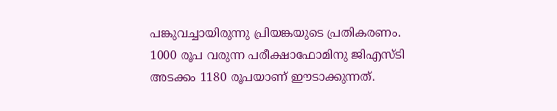പങ്കുവച്ചായിരുന്നു പ്രിയങ്കയുടെ പ്രതികരണം. 1000 രൂപ വരുന്ന പരീക്ഷാഫോമിനു ജിഎസ്ടി അടക്കം 1180 രൂപയാണ് ഈടാക്കുന്നത്.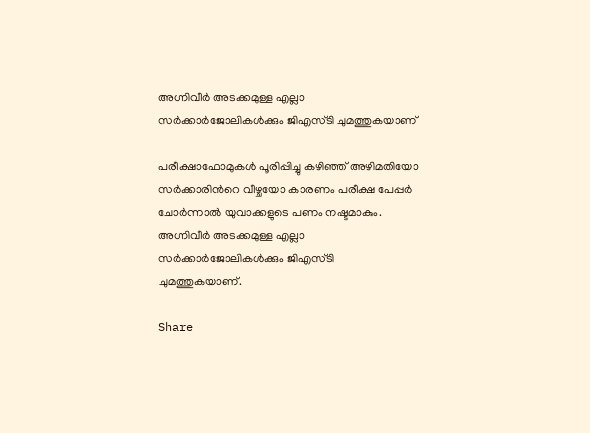അഗ്നിവീര്‍ അടക്കമുള്ള എല്ലാ സര്‍ക്കാര്‍ജോലികള്‍ക്കും ജിഎസ്ടി ചുമത്തുകയാണ്

പരീക്ഷാഫോമുകള്‍ പൂരിപ്പിച്ചു കഴിഞ്ഞ് അഴിമതിയോ സര്‍ക്കാരിന്‍റെ വീഴ്ചയോ കാരണം പരീക്ഷ പേപ്പര്‍ ചോര്‍ന്നാല്‍ യുവാക്കളുടെ പണം നഷ്ടമാകും. അഗ്നിവീര്‍ അടക്കമുള്ള എല്ലാ സര്‍ക്കാര്‍ജോലികള്‍ക്കും ജിഎസ്ടി ചുമത്തുകയാണ്.

Share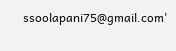ssoolapani75@gmail.com'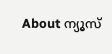About ന്യൂസ്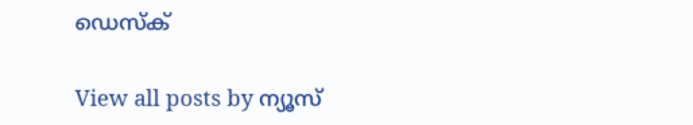ഡെസ്ക്

View all posts by ന്യൂസ്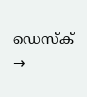ഡെസ്ക് →